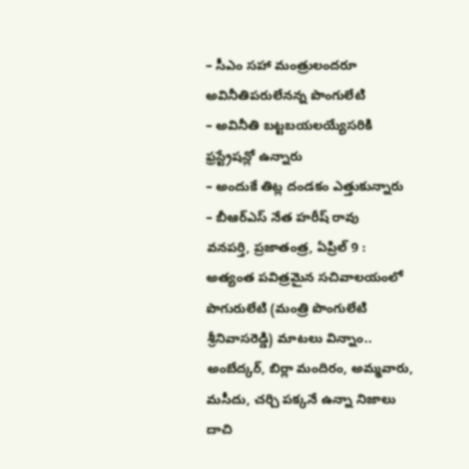– సీఎం సహా మంత్రులందరూ అవినీతిపరులేనన్న పొంగులేటి
– అవినీతి బట్టబయలయ్యేసరికి ఫ్రస్ట్రేషన్లో ఉన్నారు
– అందుకే తిట్ల దండకం ఎత్తుకున్నారు
– బీఆర్ఎస్ నేత హరీష్ రావు
వనపర్తి, ప్రజాతంత్ర, ఏప్రిల్ 9 : అత్యంత పవిత్రమైన సచివాలయంలో పొగురులేటి (మంత్రి పొంగులేటి శ్రీనివాసరెడ్డి) మాటలు విన్నాం.. అంబేద్కర్, బిర్లా మందిరం, అమ్మవారు, మసీదు, చర్చి పక్కనే ఉన్నా నిజాలు దాచి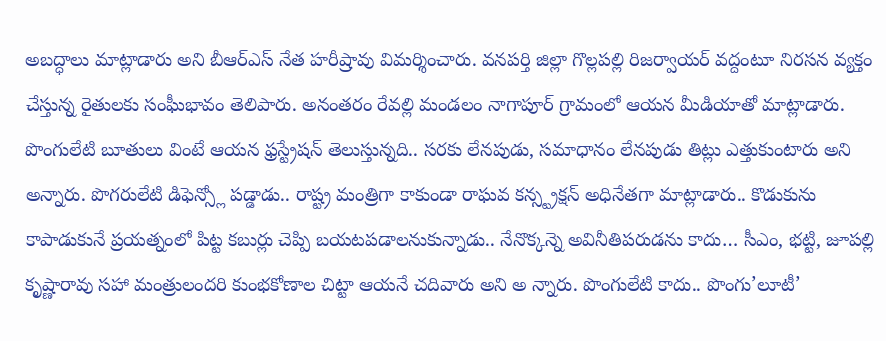అబద్ధాలు మాట్లాడారు అని బీఆర్ఎస్ నేత హరీష్రావు విమర్శించారు. వనపర్తి జిల్లా గొల్లపల్లి రిజర్వాయర్ వద్దంటూ నిరసన వ్యక్తం చేస్తున్న రైతులకు సంఘీభావం తెలిపారు. అనంతరం రేవల్లి మండలం నాగాపూర్ గ్రామంలో ఆయన మీడియాతో మాట్లాడారు. పొంగులేటి బూతులు వింటే ఆయన ఫ్రస్ట్రేషన్ తెలుస్తున్నది.. సరకు లేనపుడు, సమాధానం లేనపుడు తిట్లు ఎత్తుకుంటారు అని అన్నారు. పొగరులేటి డిఫెన్స్లో పడ్డాడు.. రాష్ట్ర మంత్రిగా కాకుండా రాఘవ కన్స్ట్రక్షన్ అధినేతగా మాట్లాడారు.. కొడుకును కాపాడుకునే ప్రయత్నంలో పిట్ట కబుర్లు చెప్పి బయటపడాలనుకున్నాడు.. నేనొక్కన్నె అవినీతిపరుడను కాదు… సీఎం, భట్టి, జూపల్లి కృష్ణారావు సహా మంత్రులందరి కుంభకోణాల చిట్టా ఆయనే చదివారు అని అ న్నారు. పొంగులేటి కాదు.. పొంగు’లూటీ’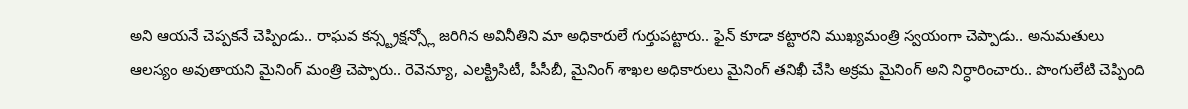అని ఆయనే చెప్పకనే చెప్పిండు.. రాఘవ కన్స్ట్రక్షన్స్లో జరిగిన అవినీతిని మా అధికారులే గుర్తుపట్టారు.. ఫైన్ కూడా కట్టారని ముఖ్యమంత్రి స్వయంగా చెప్పాడు.. అనుమతులు ఆలస్యం అవుతాయని మైనింగ్ మంత్రి చెప్పారు.. రెవెన్యూ, ఎలక్ట్రిసిటీ, పీసీబీ, మైనింగ్ శాఖల అధికారులు మైనింగ్ తనిఖీ చేసి అక్రమ మైనింగ్ అని నిర్ధారించారు.. పొంగులేటి చెప్పింది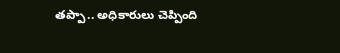తప్పా.. అధికారులు చెప్పింది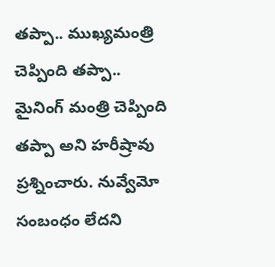తప్పా.. ముఖ్యమంత్రి చెప్పింది తప్పా.. మైనింగ్ మంత్రి చెప్పింది తప్పా అని హరీష్రావు ప్రశ్నించారు. నువ్వేమో సంబంధం లేదని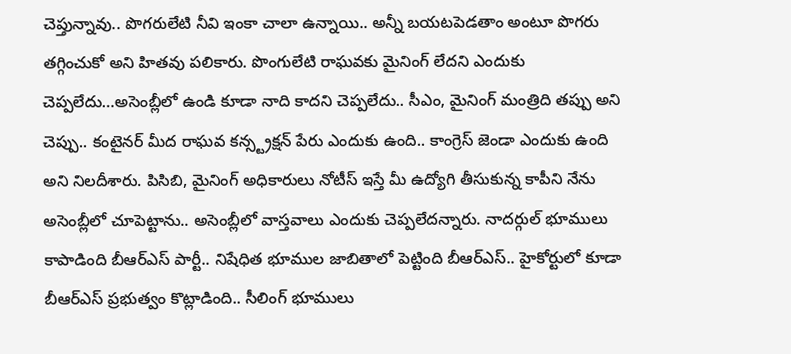చెప్తున్నావు.. పొగరులేటి నీవి ఇంకా చాలా ఉన్నాయి.. అన్నీ బయటపెడతాం అంటూ పొగరు తగ్గించుకో అని హితవు పలికారు. పొంగులేటి రాఘవకు మైనింగ్ లేదని ఎందుకు చెప్పలేదు…అసెంబ్లీలో ఉండి కూడా నాది కాదని చెప్పలేదు.. సీఎం, మైనింగ్ మంత్రిది తప్పు అని చెప్పు.. కంటైనర్ మీద రాఘవ కన్స్ట్రక్షన్ పేరు ఎందుకు ఉంది.. కాంగ్రెస్ జెండా ఎందుకు ఉంది అని నిలదీశారు. పిసిబి, మైనింగ్ అధికారులు నోటీస్ ఇస్తే మీ ఉద్యోగి తీసుకున్న కాపీని నేను అసెంబ్లీలో చూపెట్టాను.. అసెంబ్లీలో వాస్తవాలు ఎందుకు చెప్పలేదన్నారు. నాదర్గుల్ భూములు కాపాడింది బీఆర్ఎస్ పార్టీ.. నిషేధిత భూముల జాబితాలో పెట్టింది బీఆర్ఎస్.. హైకోర్టులో కూడా బీఆర్ఎస్ ప్రభుత్వం కొట్లాడింది.. సీలింగ్ భూములు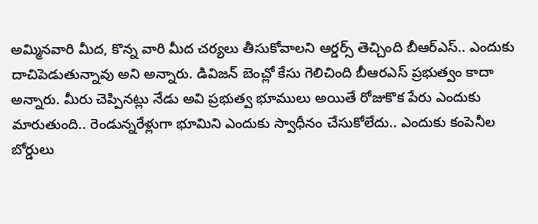అమ్మినవారి మీద, కొన్న వారి మీద చర్యలు తీసుకోవాలని ఆర్డర్స్ తెచ్చింది బీఆర్ఎస్.. ఎందుకు దాచిపెడుతున్నావు అని అన్నారు. డివిజన్ బెంచ్లో కేసు గెలిచింది బీఆరఎస్ ప్రభుత్వం కాదా అన్నారు. మీరు చెప్పినట్లు నేడు అవి ప్రభుత్వ భూములు అయితే రోజుకొక పేరు ఎందుకు మారుతుంది.. రెండున్నరేళ్లుగా భూమిని ఎందుకు స్వాధీనం చేసుకోలేదు.. ఎందుకు కంపెనీల బోర్డులు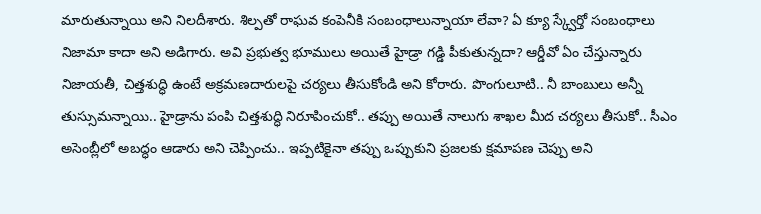మారుతున్నాయి అని నిలదీశారు. శిల్పతో రాఘవ కంపెనీకి సంబంధాలున్నాయా లేవా? ఏ క్యూ స్క్వేర్తో సంబంధాలు నిజామా కాదా అని అడిగారు. అవి ప్రభుత్వ భూములు అయితే హైడ్రా గడ్డి పీకుతున్నదా? ఆర్డీవో ఏం చేస్తున్నారు నిజాయతీ, చిత్తశుద్ధి ఉంటే అక్రమణదారులపై చర్యలు తీసుకోండి అని కోరారు. పొంగులూటి.. నీ బాంబులు అన్నీ తుస్సుమన్నాయి.. హైడ్రాను పంపి చిత్తశుద్ధి నిరూపించుకో.. తప్పు అయితే నాలుగు శాఖల మీద చర్యలు తీసుకో.. సీఎం అసెంబ్లీలో అబద్ధం ఆడారు అని చెప్పించు.. ఇప్పటికైనా తప్పు ఒప్పుకుని ప్రజలకు క్షమాపణ చెప్పు అని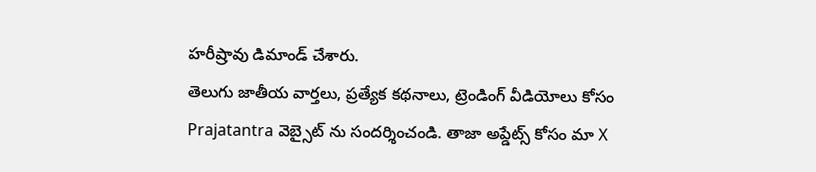హరీష్రావు డిమాండ్ చేశారు.
తెలుగు జాతీయ వార్తలు, ప్రత్యేక కథనాలు, ట్రెండింగ్ వీడియోలు కోసం Prajatantra వెబ్సైట్ ను సందర్శించండి. తాజా అప్డేట్స్ కోసం మా X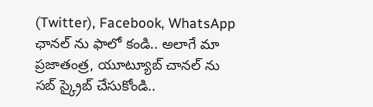(Twitter), Facebook, WhatsApp ఛానల్ ను ఫాలో కండి.. అలాగే మా ప్రజాతంత్ర, యూట్యూబ్ చానల్ ను సబ్ స్క్రైబ్ చేసుకోండి..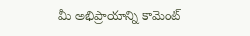మీ అభిప్రాయాన్ని కామెంట్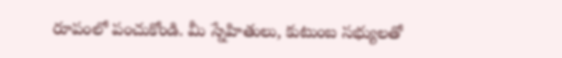రూపంలో పంచుకోండి. మీ స్నేహితులు, కుటుంబ సభ్యులతో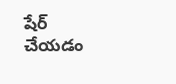షేర్ చేయడం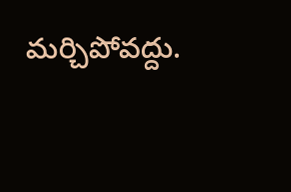మర్చిపోవద్దు.